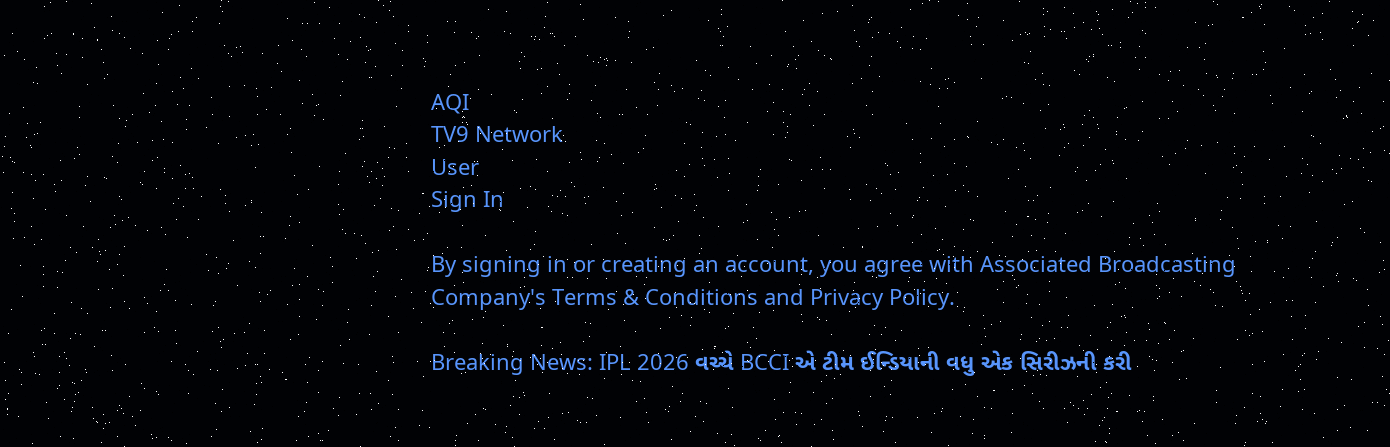AQI
TV9 Network
User
Sign In

By signing in or creating an account, you agree with Associated Broadcasting Company's Terms & Conditions and Privacy Policy.

Breaking News: IPL 2026 વચ્ચે BCCI એ ટીમ ઈન્ડિયાની વધુ એક સિરીઝની કરી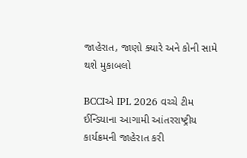જાહેરાત, જાણો ક્યારે અને કોની સામે થશે મુકાબલો

BCCIએ IPL 2026 વચ્ચે ટીમ ઈન્ડિયાના આગામી આંતરરાષ્ટ્રીય કાર્યક્રમની જાહેરાત કરી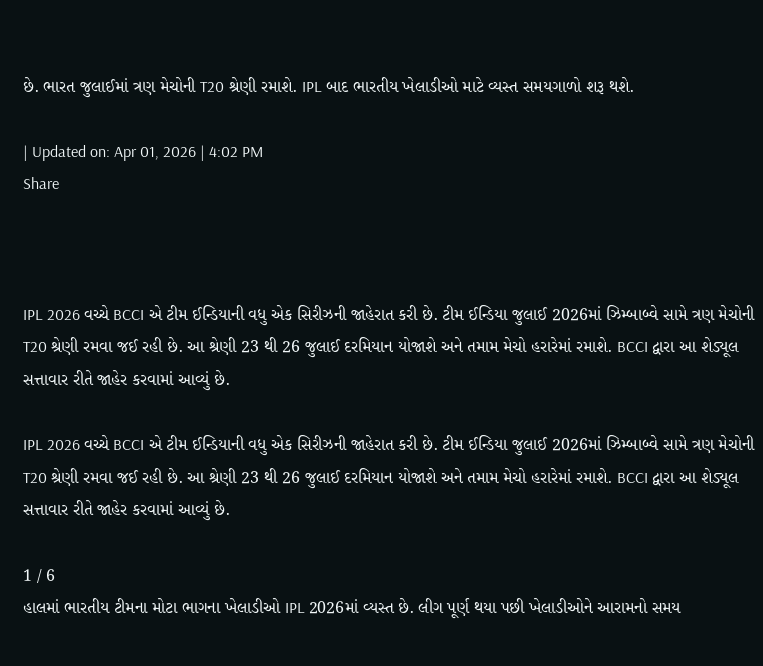છે. ભારત જુલાઈમાં ત્રણ મેચોની T20 શ્રેણી રમાશે. IPL બાદ ભારતીય ખેલાડીઓ માટે વ્યસ્ત સમયગાળો શરૂ થશે.

| Updated on: Apr 01, 2026 | 4:02 PM
Share



IPL 2026 વચ્ચે BCCI એ ટીમ ઈન્ડિયાની વધુ એક સિરીઝની જાહેરાત કરી છે. ટીમ ઈન્ડિયા જુલાઈ 2026માં ઝિમ્બાબ્વે સામે ત્રણ મેચોની T20 શ્રેણી રમવા જઈ રહી છે. આ શ્રેણી 23 થી 26 જુલાઈ દરમિયાન યોજાશે અને તમામ મેચો હરારેમાં રમાશે. BCCI દ્વારા આ શેડ્યૂલ સત્તાવાર રીતે જાહેર કરવામાં આવ્યું છે.

IPL 2026 વચ્ચે BCCI એ ટીમ ઈન્ડિયાની વધુ એક સિરીઝની જાહેરાત કરી છે. ટીમ ઈન્ડિયા જુલાઈ 2026માં ઝિમ્બાબ્વે સામે ત્રણ મેચોની T20 શ્રેણી રમવા જઈ રહી છે. આ શ્રેણી 23 થી 26 જુલાઈ દરમિયાન યોજાશે અને તમામ મેચો હરારેમાં રમાશે. BCCI દ્વારા આ શેડ્યૂલ સત્તાવાર રીતે જાહેર કરવામાં આવ્યું છે.

1 / 6
હાલમાં ભારતીય ટીમના મોટા ભાગના ખેલાડીઓ IPL 2026માં વ્યસ્ત છે. લીગ પૂર્ણ થયા પછી ખેલાડીઓને આરામનો સમય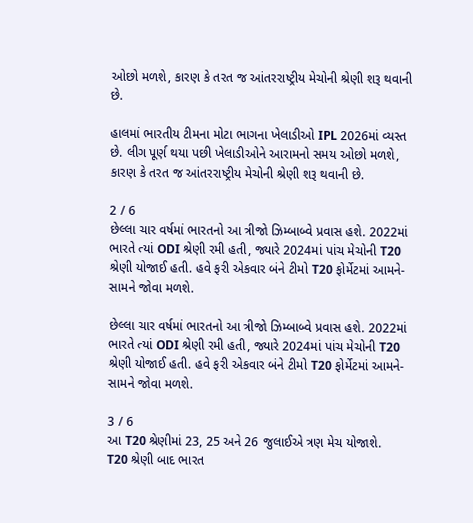ઓછો મળશે, કારણ કે તરત જ આંતરરાષ્ટ્રીય મેચોની શ્રેણી શરૂ થવાની છે.

હાલમાં ભારતીય ટીમના મોટા ભાગના ખેલાડીઓ IPL 2026માં વ્યસ્ત છે. લીગ પૂર્ણ થયા પછી ખેલાડીઓને આરામનો સમય ઓછો મળશે, કારણ કે તરત જ આંતરરાષ્ટ્રીય મેચોની શ્રેણી શરૂ થવાની છે.

2 / 6
છેલ્લા ચાર વર્ષમાં ભારતનો આ ત્રીજો ઝિમ્બાબ્વે પ્રવાસ હશે. 2022માં ભારતે ત્યાં ODI શ્રેણી રમી હતી, જ્યારે 2024માં પાંચ મેચોની T20 શ્રેણી યોજાઈ હતી. હવે ફરી એકવાર બંને ટીમો T20 ફોર્મેટમાં આમને-સામને જોવા મળશે.

છેલ્લા ચાર વર્ષમાં ભારતનો આ ત્રીજો ઝિમ્બાબ્વે પ્રવાસ હશે. 2022માં ભારતે ત્યાં ODI શ્રેણી રમી હતી, જ્યારે 2024માં પાંચ મેચોની T20 શ્રેણી યોજાઈ હતી. હવે ફરી એકવાર બંને ટીમો T20 ફોર્મેટમાં આમને-સામને જોવા મળશે.

3 / 6
આ T20 શ્રેણીમાં 23, 25 અને 26 જુલાઈએ ત્રણ મેચ યોજાશે.  T20 શ્રેણી બાદ ભારત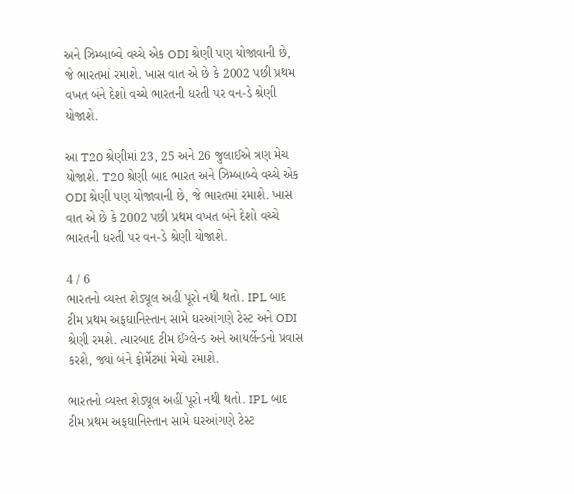અને ઝિમ્બાબ્વે વચ્ચે એક ODI શ્રેણી પણ યોજાવાની છે, જે ભારતમાં રમાશે. ખાસ વાત એ છે કે 2002 પછી પ્રથમ વખત બંને દેશો વચ્ચે ભારતની ધરતી પર વન-ડે શ્રેણી યોજાશે.

આ T20 શ્રેણીમાં 23, 25 અને 26 જુલાઈએ ત્રણ મેચ યોજાશે. T20 શ્રેણી બાદ ભારત અને ઝિમ્બાબ્વે વચ્ચે એક ODI શ્રેણી પણ યોજાવાની છે, જે ભારતમાં રમાશે. ખાસ વાત એ છે કે 2002 પછી પ્રથમ વખત બંને દેશો વચ્ચે ભારતની ધરતી પર વન-ડે શ્રેણી યોજાશે.

4 / 6
ભારતનો વ્યસ્ત શેડ્યૂલ અહીં પૂરો નથી થતો. IPL બાદ ટીમ પ્રથમ અફઘાનિસ્તાન સામે ઘરઆંગણે ટેસ્ટ અને ODI શ્રેણી રમશે. ત્યારબાદ ટીમ ઈંગ્લેન્ડ અને આયર્લેન્ડનો પ્રવાસ કરશે, જ્યાં બંને ફોર્મેટમાં મેચો રમાશે.

ભારતનો વ્યસ્ત શેડ્યૂલ અહીં પૂરો નથી થતો. IPL બાદ ટીમ પ્રથમ અફઘાનિસ્તાન સામે ઘરઆંગણે ટેસ્ટ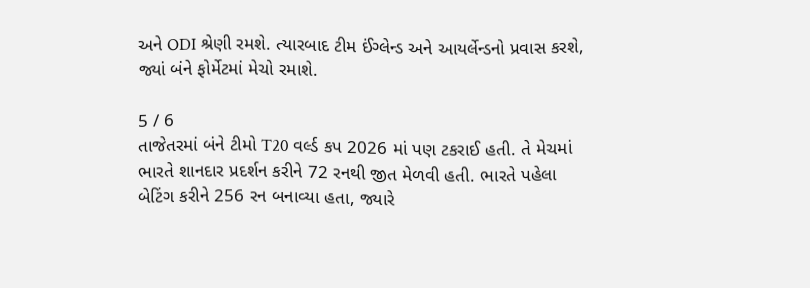અને ODI શ્રેણી રમશે. ત્યારબાદ ટીમ ઈંગ્લેન્ડ અને આયર્લેન્ડનો પ્રવાસ કરશે, જ્યાં બંને ફોર્મેટમાં મેચો રમાશે.

5 / 6
તાજેતરમાં બંને ટીમો T20 વર્લ્ડ કપ 2026 માં પણ ટકરાઈ હતી. તે મેચમાં ભારતે શાનદાર પ્રદર્શન કરીને 72 રનથી જીત મેળવી હતી. ભારતે પહેલા બેટિંગ કરીને 256 રન બનાવ્યા હતા, જ્યારે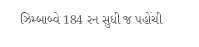ઝિમ્બાબ્વે 184 રન સુધી જ પહોંચી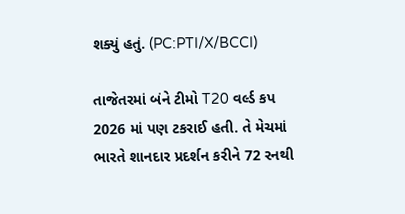શક્યું હતું. (PC:PTI/X/BCCI)

તાજેતરમાં બંને ટીમો T20 વર્લ્ડ કપ 2026 માં પણ ટકરાઈ હતી. તે મેચમાં ભારતે શાનદાર પ્રદર્શન કરીને 72 રનથી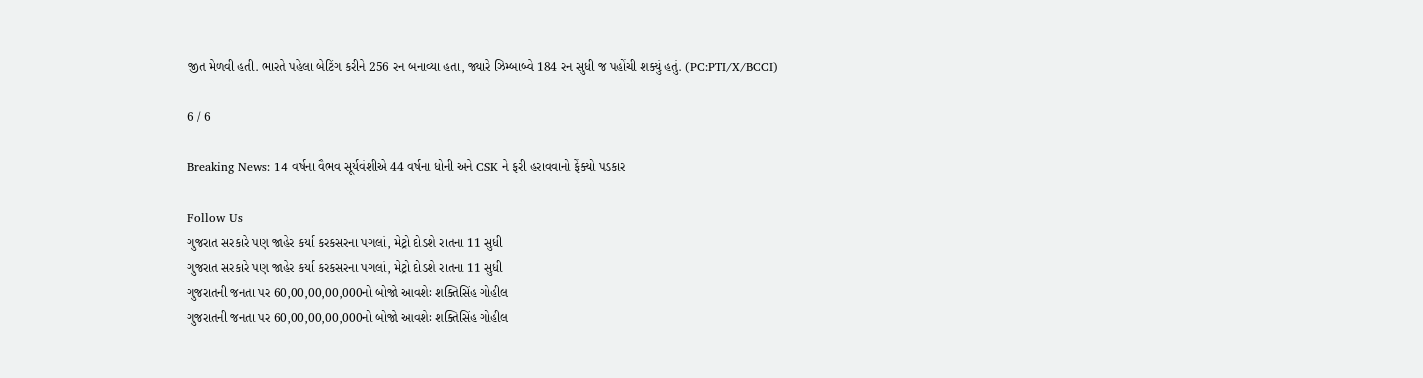જીત મેળવી હતી. ભારતે પહેલા બેટિંગ કરીને 256 રન બનાવ્યા હતા, જ્યારે ઝિમ્બાબ્વે 184 રન સુધી જ પહોંચી શક્યું હતું. (PC:PTI/X/BCCI)

6 / 6

Breaking News: 14 વર્ષના વૈભવ સૂર્યવંશીએ 44 વર્ષના ધોની અને CSK ને ફરી હરાવવાનો ફેંક્યો પડકાર

Follow Us
ગુજરાત સરકારે પણ જાહેર કર્યા કરકસરના પગલાં, મેટ્રો દોડશે રાતના 11 સુધી
ગુજરાત સરકારે પણ જાહેર કર્યા કરકસરના પગલાં, મેટ્રો દોડશે રાતના 11 સુધી
ગુજરાતની જનતા પર 60,00,00,00,000નો બોજો આવશેઃ શક્તિસિંહ ગોહીલ
ગુજરાતની જનતા પર 60,00,00,00,000નો બોજો આવશેઃ શક્તિસિંહ ગોહીલ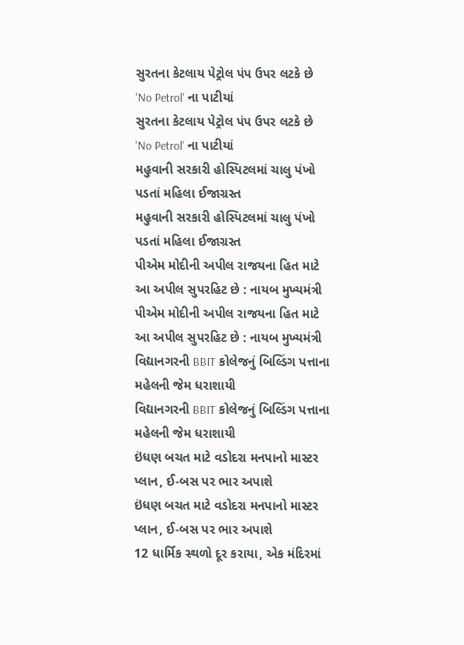સુરતના કેટલાય પેટ્રોલ પંપ ઉપર લટકે છે 'No Petrol' ના પાટીયાં
સુરતના કેટલાય પેટ્રોલ પંપ ઉપર લટકે છે 'No Petrol' ના પાટીયાં
મહુવાની સરકારી હોસ્પિટલમાં ચાલુ પંખો પડતાં મહિલા ઈજાગ્રસ્ત
મહુવાની સરકારી હોસ્પિટલમાં ચાલુ પંખો પડતાં મહિલા ઈજાગ્રસ્ત
પીએમ મોદીની અપીલ રાજયના હિત માટે આ અપીલ સુપરહિટ છે : નાયબ મુખ્યમંત્રી
પીએમ મોદીની અપીલ રાજયના હિત માટે આ અપીલ સુપરહિટ છે : નાયબ મુખ્યમંત્રી
વિદ્યાનગરની BBIT કોલેજનું બિલ્ડિંગ પત્તાના મહેલની જેમ ધરાશાયી
વિદ્યાનગરની BBIT કોલેજનું બિલ્ડિંગ પત્તાના મહેલની જેમ ધરાશાયી
ઇંધણ બચત માટે વડોદરા મનપાનો માસ્ટર પ્લાન, ઈ-બસ પર ભાર અપાશે
ઇંધણ બચત માટે વડોદરા મનપાનો માસ્ટર પ્લાન, ઈ-બસ પર ભાર અપાશે
12 ધાર્મિક સ્થળો દૂર કરાયા, એક મંદિરમાં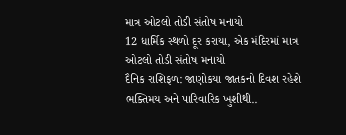માત્ર ઓટલો તોડી સંતોષ મનાયો
12 ધાર્મિક સ્થળો દૂર કરાયા, એક મંદિરમાં માત્ર ઓટલો તોડી સંતોષ મનાયો
દૈનિક રાશિફળ: જાણોકયા જાતકનો દિવશ રહેશે ભક્તિમય અને પારિવારિક ખુશીથી..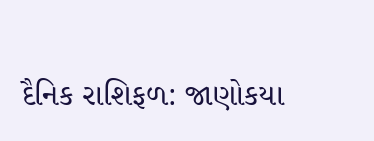દૈનિક રાશિફળ: જાણોકયા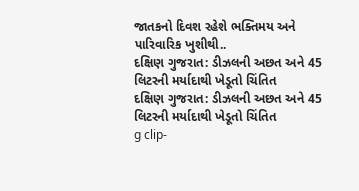જાતકનો દિવશ રહેશે ભક્તિમય અને પારિવારિક ખુશીથી..
દક્ષિણ ગુજરાત: ડીઝલની અછત અને 45 લિટરની મર્યાદાથી ખેડૂતો ચિંતિત
દક્ષિણ ગુજરાત: ડીઝલની અછત અને 45 લિટરની મર્યાદાથી ખેડૂતો ચિંતિત
g clip-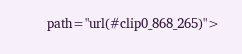path="url(#clip0_868_265)">